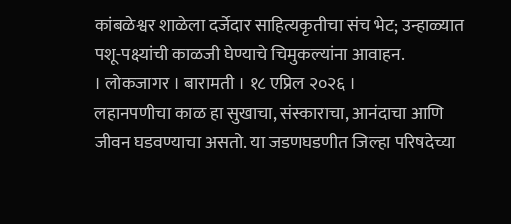कांबळेश्वर शाळेला दर्जेदार साहित्यकृतीचा संच भेट; उन्हाळ्यात पशू-पक्ष्यांची काळजी घेण्याचे चिमुकल्यांना आवाहन.
। लोकजागर । बारामती । १८ एप्रिल २०२६ ।
लहानपणीचा काळ हा सुखाचा, संस्काराचा, आनंदाचा आणि जीवन घडवण्याचा असतो. या जडणघडणीत जिल्हा परिषदेच्या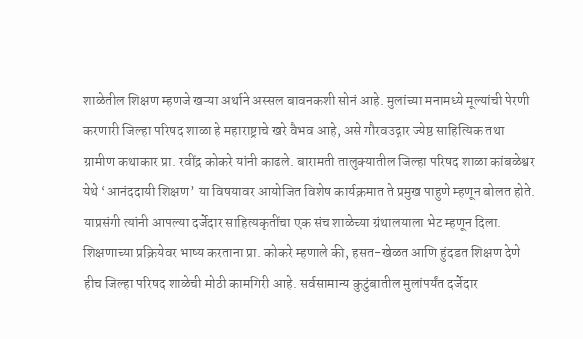शाळेतील शिक्षण म्हणजे खऱ्या अर्थाने अस्सल बावनकशी सोनं आहे. मुलांच्या मनामध्ये मूल्यांची पेरणी करणारी जिल्हा परिषद शाळा हे महाराष्ट्राचे खरे वैभव आहे, असे गौरवउद्गार ज्येष्ठ साहित्यिक तथा ग्रामीण कथाकार प्रा. रवींद्र कोकरे यांनी काढले. बारामती तालुक्यातील जिल्हा परिषद शाळा कांबळेश्वर येथे ‘आनंददायी शिक्षण’ या विषयावर आयोजित विशेष कार्यक्रमात ते प्रमुख पाहुणे म्हणून बोलत होते. याप्रसंगी त्यांनी आपल्या दर्जेदार साहित्यकृतींचा एक संच शाळेच्या ग्रंथालयाला भेट म्हणून दिला.
शिक्षणाच्या प्रक्रियेवर भाष्य करताना प्रा. कोकरे म्हणाले की, हसत-खेळत आणि हुंदडत शिक्षण देणे हीच जिल्हा परिषद शाळेची मोठी कामगिरी आहे. सर्वसामान्य कुटुंबातील मुलांपर्यंत दर्जेदार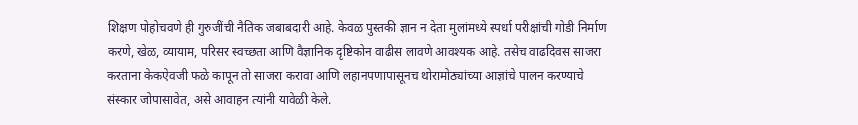शिक्षण पोहोचवणे ही गुरुजींची नैतिक जबाबदारी आहे. केवळ पुस्तकी ज्ञान न देता मुलांमध्ये स्पर्धा परीक्षांची गोडी निर्माण करणे, खेळ, व्यायाम, परिसर स्वच्छता आणि वैज्ञानिक दृष्टिकोन वाढीस लावणे आवश्यक आहे. तसेच वाढदिवस साजरा करताना केकऐवजी फळे कापून तो साजरा करावा आणि लहानपणापासूनच थोरामोठ्यांच्या आज्ञांचे पालन करण्याचे संस्कार जोपासावेत, असे आवाहन त्यांनी यावेळी केले.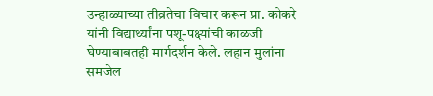उन्हाळ्याच्या तीव्रतेचा विचार करून प्रा. कोकरे यांनी विद्यार्थ्यांना पशू-पक्ष्यांची काळजी घेण्याबाबतही मार्गदर्शन केले. लहान मुलांना समजेल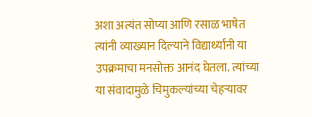अशा अत्यंत सोप्या आणि रसाळ भाषेत त्यांनी व्याख्यान दिल्याने विद्यार्थ्यांनी या उपक्रमाचा मनसोक्त आनंद घेतला. त्यांच्या या संवादामुळे चिमुकल्यांच्या चेहऱ्यावर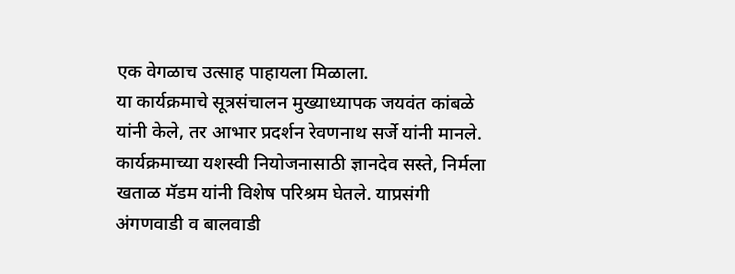एक वेगळाच उत्साह पाहायला मिळाला.
या कार्यक्रमाचे सूत्रसंचालन मुख्याध्यापक जयवंत कांबळे यांनी केले, तर आभार प्रदर्शन रेवणनाथ सर्जे यांनी मानले. कार्यक्रमाच्या यशस्वी नियोजनासाठी ज्ञानदेव सस्ते, निर्मला खताळ मॅडम यांनी विशेष परिश्रम घेतले. याप्रसंगी अंगणवाडी व बालवाडी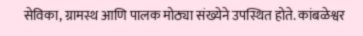सेविका, ग्रामस्थ आणि पालक मोठ्या संख्येने उपस्थित होते. कांबळेश्वर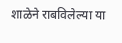शाळेने राबविलेल्या या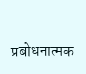प्रबोधनात्मक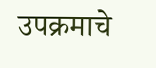उपक्रमाचे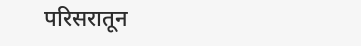परिसरातून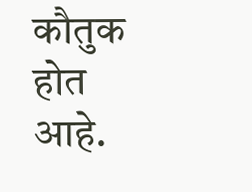कौतुक होत आहे.